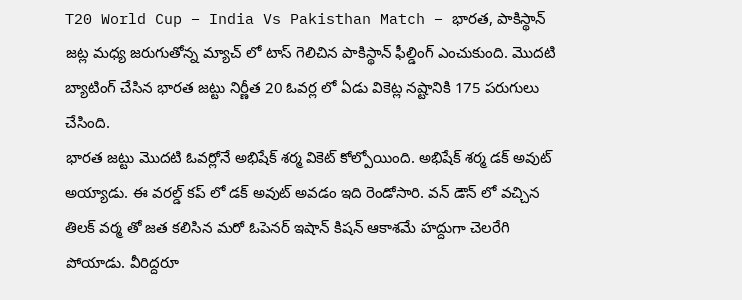T20 World Cup – India Vs Pakisthan Match – భారత, పాకిస్థాన్ జట్ల మధ్య జరుగుతోన్న మ్యాచ్ లో టాస్ గెలిచిన పాకిస్థాన్ ఫీల్డింగ్ ఎంచుకుంది. మొదటి బ్యాటింగ్ చేసిన భారత జట్టు నిర్ణీత 20 ఓవర్ల లో ఏడు వికెట్ల నష్టానికి 175 పరుగులు చేసింది.
భారత జట్టు మొదటి ఓవర్లోనే అభిషేక్ శర్మ వికెట్ కోల్పోయింది. అభిషేక్ శర్మ డక్ అవుట్ అయ్యాడు. ఈ వరల్డ్ కప్ లో డక్ అవుట్ అవడం ఇది రెండోసారి. వన్ డౌన్ లో వచ్చిన తిలక్ వర్మ తో జత కలిసిన మరో ఓపెనర్ ఇషాన్ కిషన్ ఆకాశమే హద్దుగా చెలరేగి పోయాడు. వీరిద్దరూ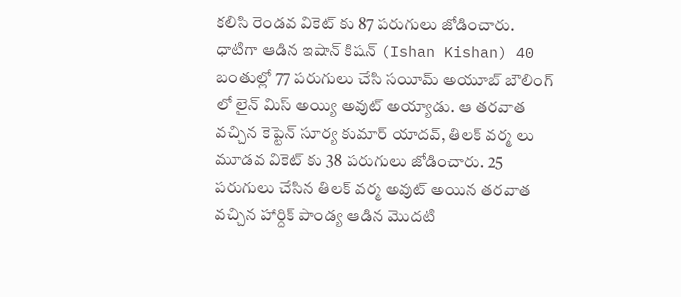కలిసి రెండవ వికెట్ కు 87 పరుగులు జోడించారు.
ధాటిగా ఆడిన ఇషాన్ కిషన్ (Ishan Kishan) 40 బంతుల్లో 77 పరుగులు చేసి సయీమ్ అయూబ్ బౌలింగ్ లో లైన్ మిస్ అయ్యి అవుట్ అయ్యాడు. ఆ తరవాత వచ్చిన కెప్టెన్ సూర్య కుమార్ యాదవ్, తిలక్ వర్మ లు మూడవ వికెట్ కు 38 పరుగులు జోడించారు. 25 పరుగులు చేసిన తిలక్ వర్మ అవుట్ అయిన తరవాత వచ్చిన హార్దిక్ పాండ్య ఆడిన మొదటి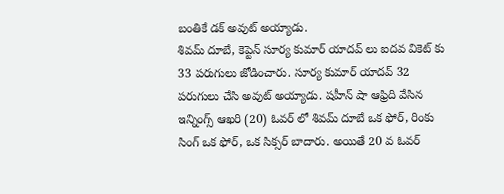బంతికే డక్ అవుట్ అయ్యాడు.
శివమ్ దూబే, కెప్టెన్ సూర్య కుమార్ యాదవ్ లు ఐదవ వికెట్ కు 33 పరుగులు జోడించారు. సూర్య కుమార్ యాదవ్ 32 పరుగులు చేసి అవుట్ అయ్యాడు. షహీన్ షా ఆఫ్రిది వేసిన ఇన్నింగ్స్ ఆఖరి (20) ఓవర్ లో శివమ్ దూబే ఒక ఫోర్, రింకు సింగ్ ఒక ఫోర్, ఒక సిక్సర్ బాదారు. అయితే 20 వ ఓవర్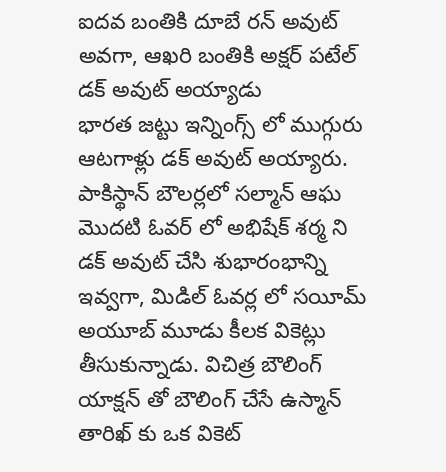ఐదవ బంతికి దూబే రన్ అవుట్ అవగా, ఆఖరి బంతికి అక్షర్ పటేల్ డక్ అవుట్ అయ్యాడు
భారత జట్టు ఇన్నింగ్స్ లో ముగ్గురు ఆటగాళ్లు డక్ అవుట్ అయ్యారు.
పాకిస్థాన్ బౌలర్లలో సల్మాన్ ఆఘ మొదటి ఓవర్ లో అభిషేక్ శర్మ ని డక్ అవుట్ చేసి శుభారంభాన్ని ఇవ్వగా, మిడిల్ ఓవర్ల లో సయీమ్ అయూబ్ మూడు కీలక వికెట్లు తీసుకున్నాడు. విచిత్ర బౌలింగ్ యాక్షన్ తో బౌలింగ్ చేసే ఉస్మాన్ తారిఖ్ కు ఒక వికెట్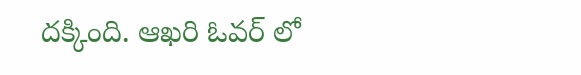దక్కింది. ఆఖరి ఓవర్ లో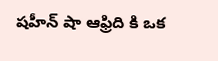షహీన్ షా ఆఫ్రిది కి ఒక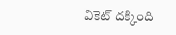వికెట్ దక్కింది